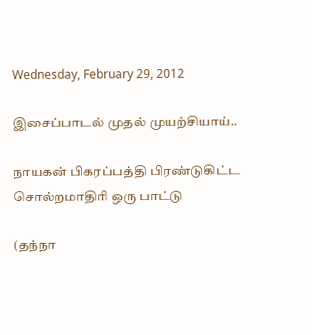Wednesday, February 29, 2012

இசைப்பாடல் முதல் முயற்சியாய்..

நாயகன் பிகரப்பத்தி பிரண்டுகிட்ட சொல்றமாதிரி ஒரு பாட்டு

(தந்நா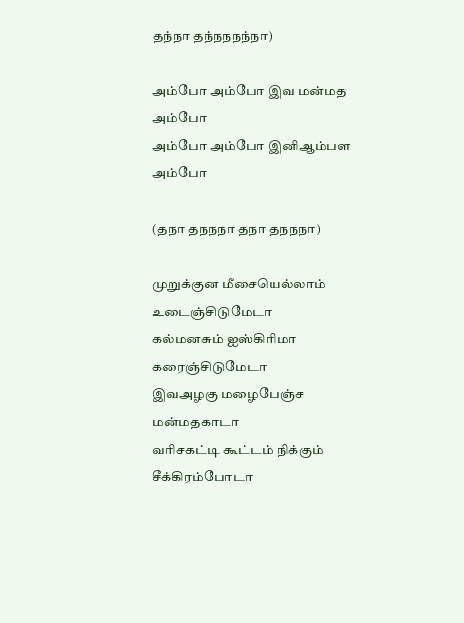தந்நா தந்நநநந்நா)

அம்போ அம்போ இவ மன்மத அம்போ
அம்போ அம்போ இனிஆம்பள அம்போ

(தநா தநநநா தநா தநநநா)

முறுக்குன மீசையெல்லாம் உடைஞ்சிடுமேடா
கல்மனசும் ஐஸ்கிரிமா கரைஞ்சிடுமேடா
இவஅழகு மழைபேஞ்ச மன்மதகாடா
வரிசகட்டி கூட்டம் நிக்கும் சீக்கிரம்போடா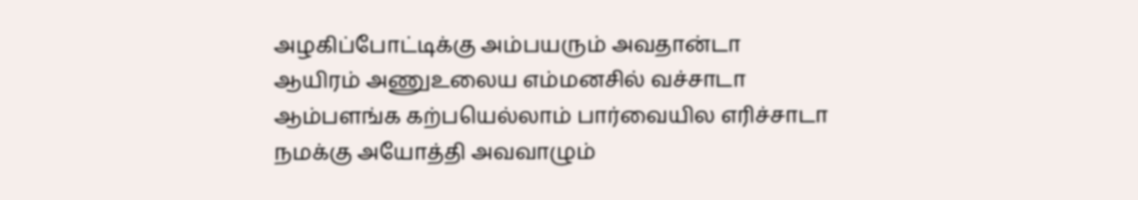அழகிப்போட்டிக்கு அம்பயரும் அவதான்டா
ஆயிரம் அணுஉலைய எம்மனசில் வச்சாடா
ஆம்பளங்க கற்பயெல்லாம் பார்வையில எரிச்சாடா
நமக்கு அயோத்தி அவவாழும்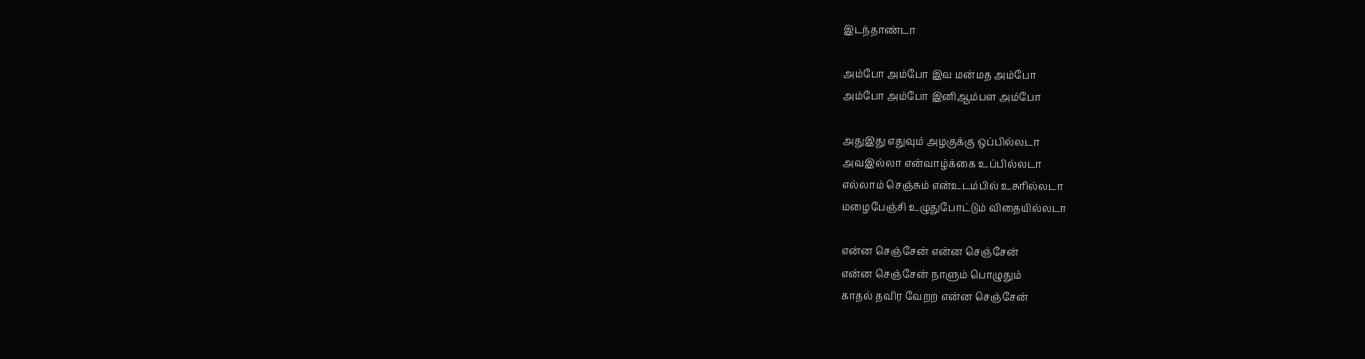இடந்தாண்டா

அம்போ அம்போ இவ மன்மத அம்போ
அம்போ அம்போ இனிஆம்பள அம்போ

அதுஇது எதுவும் அழகுக்கு ஒப்பில்லடா
அவஇல்லா என்வாழ்க்கை உப்பில்லடா
எல்லாம் செஞ்சும் என்உடம்பில் உசுரில்லடா
மழைபேஞ்சி உழுதுபோட்டும் விதையில்லடா

என்ன செஞ்சேன் என்ன செஞ்சேன்
என்ன செஞ்சேன் நாளும் பொழுதும்
காதல் தவிர வேறற என்ன செஞ்சேன்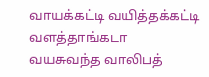வாயக்கட்டி வயித்தக்கட்டி வளத்தாங்கடா
வயசுவந்த வாலிபத்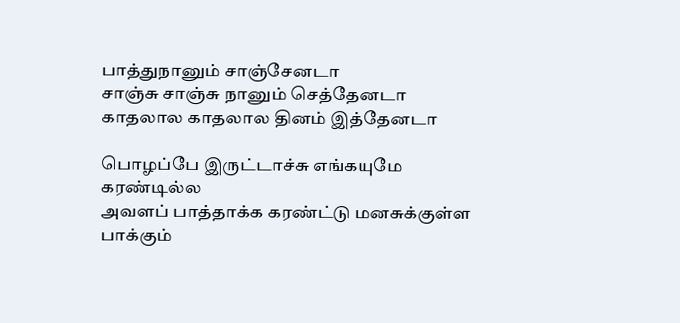பாத்துநானும் சாஞ்சேனடா
சாஞ்சு சாஞ்சு நானும் செத்தேனடா
காதலால காதலால தினம் இத்தேனடா

பொழப்பே இருட்டாச்சு எங்கயுமே கரண்டில்ல
அவளப் பாத்தாக்க கரண்ட்டு மனசுக்குள்ள
பாக்கும்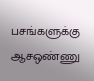பசங்களுக்கு ஆசஒண்ணு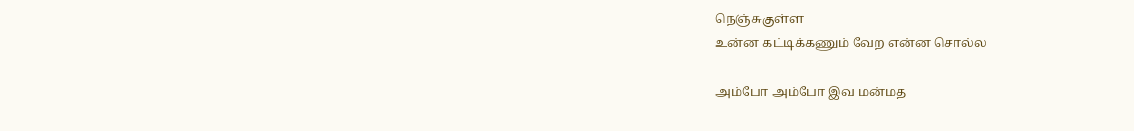நெஞ்சுகுள்ள
உன்ன கட்டிக்கணும் வேற என்ன சொல்ல

அம்போ அம்போ இவ மன்மத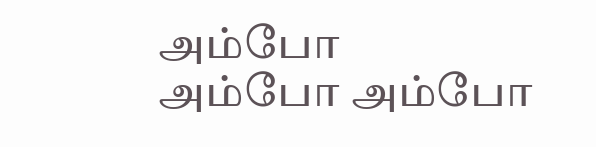அம்போ
அம்போ அம்போ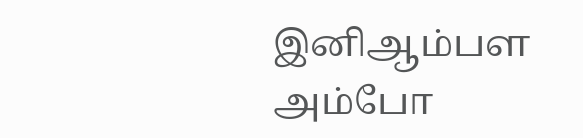இனிஆம்பள அம்போ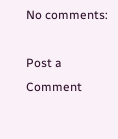No comments:

Post a Comment